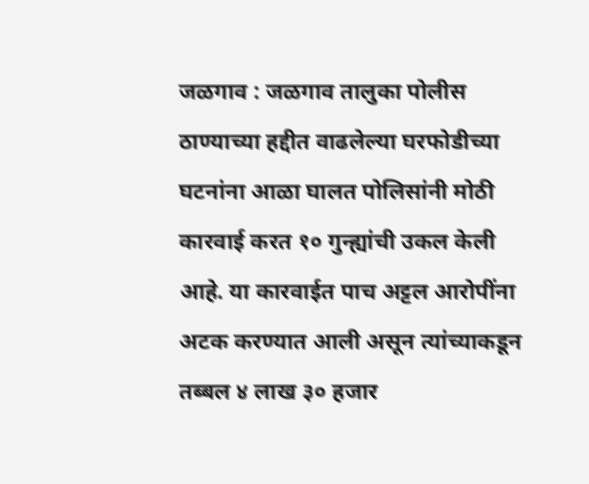जळगाव : जळगाव तालुका पोलीस ठाण्याच्या हद्दीत वाढलेल्या घरफोडीच्या घटनांना आळा घालत पोलिसांनी मोठी कारवाई करत १० गुन्ह्यांची उकल केली आहे. या कारवाईत पाच अट्टल आरोपींना अटक करण्यात आली असून त्यांच्याकडून तब्बल ४ लाख ३० हजार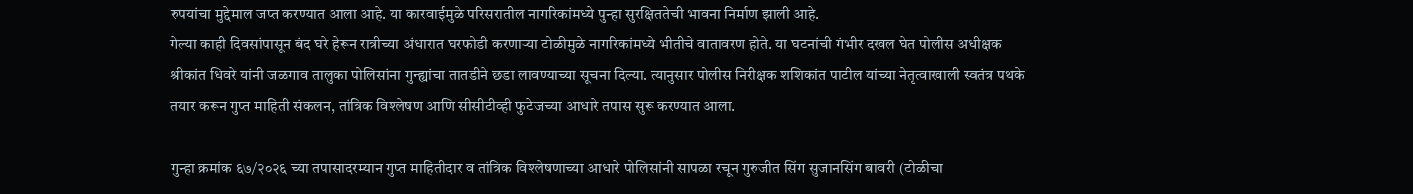रुपयांचा मुद्देमाल जप्त करण्यात आला आहे. या कारवाईमुळे परिसरातील नागरिकांमध्ये पुन्हा सुरक्षिततेची भावना निर्माण झाली आहे.
गेल्या काही दिवसांपासून बंद घरे हेरून रात्रीच्या अंधारात घरफोडी करणाऱ्या टोळीमुळे नागरिकांमध्ये भीतीचे वातावरण होते. या घटनांची गंभीर दखल घेत पोलीस अधीक्षक श्रीकांत धिवरे यांनी जळगाव तालुका पोलिसांना गुन्ह्यांचा तातडीने छडा लावण्याच्या सूचना दिल्या. त्यानुसार पोलीस निरीक्षक शशिकांत पाटील यांच्या नेतृत्वाखाली स्वतंत्र पथके तयार करून गुप्त माहिती संकलन, तांत्रिक विश्लेषण आणि सीसीटीव्ही फुटेजच्या आधारे तपास सुरू करण्यात आला.

गुन्हा क्रमांक ६७/२०२६ च्या तपासादरम्यान गुप्त माहितीदार व तांत्रिक विश्लेषणाच्या आधारे पोलिसांनी सापळा रचून गुरुजीत सिंग सुजानसिंग बावरी (टोळीचा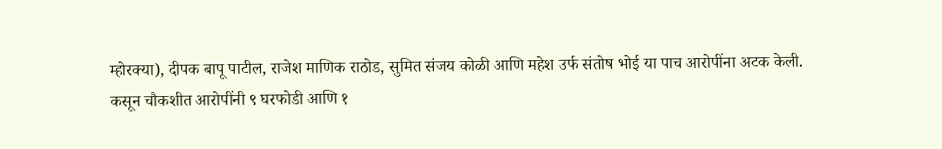म्होरक्या), दीपक बापू पाटील, राजेश माणिक राठोड, सुमित संजय कोळी आणि महेश उर्फ संतोष भोई या पाच आरोपींना अटक केली.
कसून चौकशीत आरोपींनी ९ घरफोडी आणि १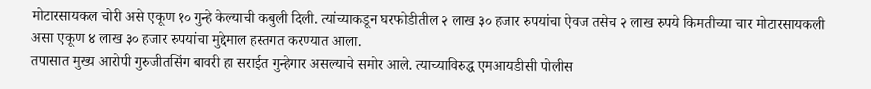मोटारसायकल चोरी असे एकूण १० गुन्हे केल्याची कबुली दिली. त्यांच्याकडून घरफोडीतील २ लाख ३० हजार रुपयांचा ऐवज तसेच २ लाख रुपये किमतीच्या चार मोटारसायकली असा एकूण ४ लाख ३० हजार रुपयांचा मुद्देमाल हस्तगत करण्यात आला.
तपासात मुख्य आरोपी गुरुजीतसिंग बावरी हा सराईत गुन्हेगार असल्याचे समोर आले. त्याच्याविरुद्ध एमआयडीसी पोलीस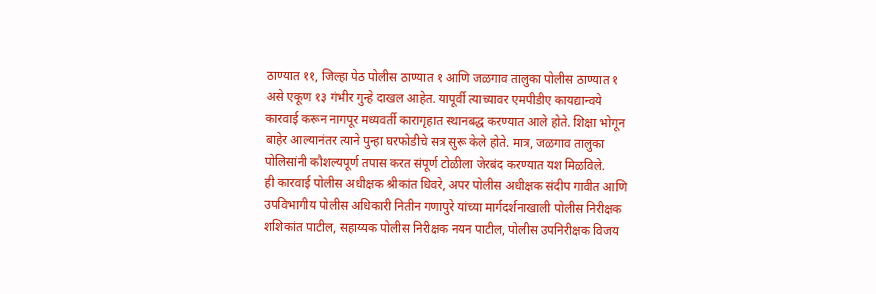ठाण्यात ११, जिल्हा पेठ पोलीस ठाण्यात १ आणि जळगाव तालुका पोलीस ठाण्यात १ असे एकूण १३ गंभीर गुन्हे दाखल आहेत. यापूर्वी त्याच्यावर एमपीडीए कायद्यान्वये कारवाई करून नागपूर मध्यवर्ती कारागृहात स्थानबद्ध करण्यात आले होते. शिक्षा भोगून बाहेर आल्यानंतर त्याने पुन्हा घरफोडीचे सत्र सुरू केले होते. मात्र, जळगाव तालुका पोलिसांनी कौशल्यपूर्ण तपास करत संपूर्ण टोळीला जेरबंद करण्यात यश मिळविले.
ही कारवाई पोलीस अधीक्षक श्रीकांत धिवरे, अपर पोलीस अधीक्षक संदीप गावीत आणि उपविभागीय पोलीस अधिकारी नितीन गणापुरे यांच्या मार्गदर्शनाखाली पोलीस निरीक्षक शशिकांत पाटील, सहाय्यक पोलीस निरीक्षक नयन पाटील, पोलीस उपनिरीक्षक विजय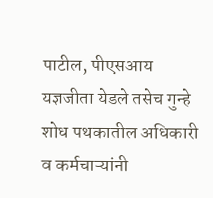पाटील, पीएसआय यज्ञजीता येडले तसेच गुन्हे शोध पथकातील अधिकारी व कर्मचाऱ्यांनी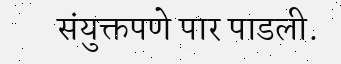संयुक्तपणे पार पाडली.